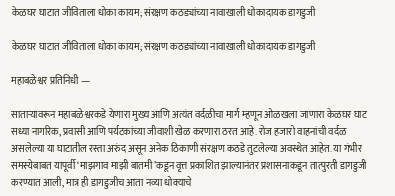केळघर घाटात जीविताला धोका कायम; संरक्षण कठड्यांच्या नावाखाली धोकादायक डागडुजी

केळघर घाटात जीविताला धोका कायम; संरक्षण कठड्यांच्या नावाखाली धोकादायक डागडुजी

महाबळेश्वर प्रतिनिधी —

साताऱ्यावरून महाबळेश्वरकडे येणारा मुख्य आणि अत्यंत वर्दळीचा मार्ग म्हणून ओळखला जाणारा केळघर घाट सध्या नागरिक, प्रवासी आणि पर्यटकांच्या जीवाशी खेळ करणारा ठरत आहे. रोज हजारो वाहनांची वर्दळ असलेल्या या घाटातील रस्ता अरुंद असून अनेक ठिकाणी संरक्षण कठडे तुटलेल्या अवस्थेत आहेत. या गंभीर समस्येबाबत यापूर्वी ‘माझगाव माझी बातमी’कडून वृत्त प्रकाशित झाल्यानंतर प्रशासनाकडून तात्पुरती डागडुजी करण्यात आली, मात्र ही डागडुजीच आता नव्या धोक्याचे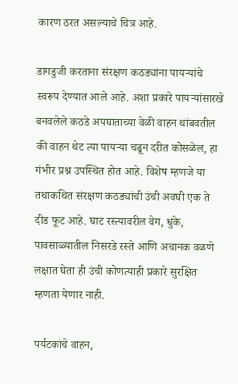कारण ठरत असल्याचे चित्र आहे.

डागडुजी करताना संरक्षण कठड्यांना पायऱ्यांचे स्वरूप देण्यात आले आहे. अशा प्रकारे पायऱ्यांसारखे बनवलेले कठडे अपघाताच्या वेळी वाहन थांबवतील की वाहन थेट त्या पायऱ्या चढून दरीत कोसळेल, हा गंभीर प्रश्न उपस्थित होत आहे. विशेष म्हणजे या तथाकथित संरक्षण कठड्यांची उंची अवघी एक ते दीड फूट आहे. घाट रस्त्यावरील वेग, धुके, पावसाळ्यातील निसरडे रस्ते आणि अचानक वळणे लक्षात घेता ही उंची कोणत्याही प्रकारे सुरक्षित म्हणता येणार नाही.

पर्यटकांचे वाहन,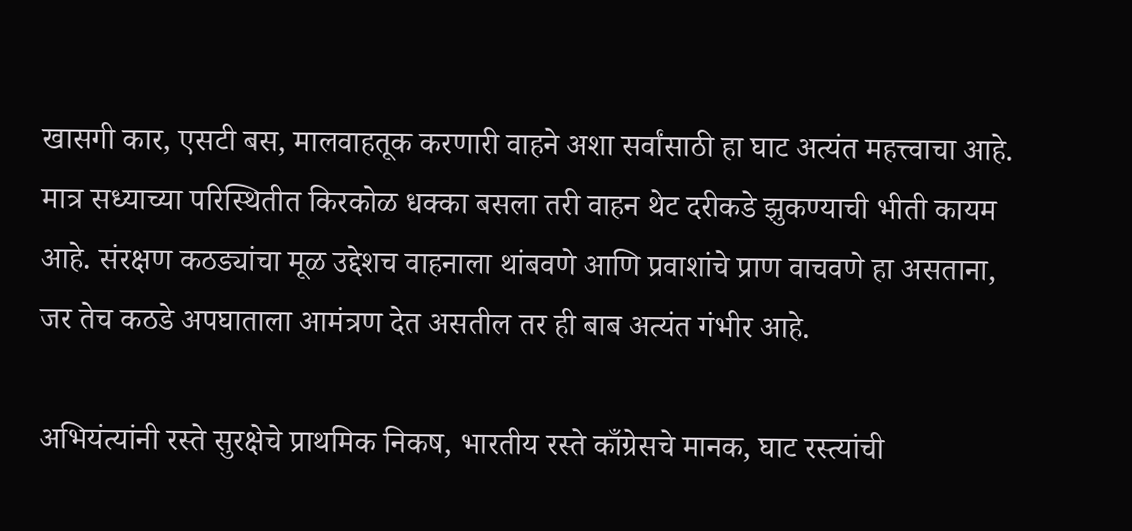खासगी कार, एसटी बस, मालवाहतूक करणारी वाहने अशा सर्वांसाठी हा घाट अत्यंत महत्त्वाचा आहे. मात्र सध्याच्या परिस्थितीत किरकोळ धक्का बसला तरी वाहन थेट दरीकडे झुकण्याची भीती कायम आहे. संरक्षण कठड्यांचा मूळ उद्देशच वाहनाला थांबवणे आणि प्रवाशांचे प्राण वाचवणे हा असताना, जर तेच कठडे अपघाताला आमंत्रण देत असतील तर ही बाब अत्यंत गंभीर आहे.

अभियंत्यांनी रस्ते सुरक्षेचे प्राथमिक निकष, भारतीय रस्ते काँग्रेसचे मानक, घाट रस्त्यांची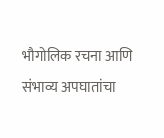भौगोलिक रचना आणि संभाव्य अपघातांचा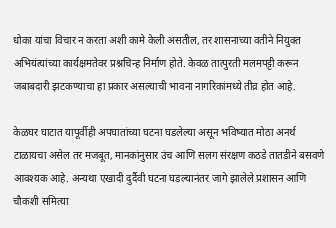धोका यांचा विचार न करता अशी कामे केली असतील, तर शासनाच्या वतीने नियुक्त अभियंत्यांच्या कार्यक्षमतेवर प्रश्नचिन्ह निर्माण होते. केवळ तात्पुरती मलमपट्टी करून जबाबदारी झटकण्याचा हा प्रकार असल्याची भावना नागरिकांमध्ये तीव्र होत आहे.

केळघर घाटात यापूर्वीही अपघातांच्या घटना घडलेल्या असून भविष्यात मोठा अनर्थ टाळायचा असेल तर मजबूत, मानकांनुसार उंच आणि सलग संरक्षण कठडे तातडीने बसवणे आवश्यक आहे. अन्यथा एखादी दुर्दैवी घटना घडल्यानंतर जागे झालेले प्रशासन आणि चौकशी समित्या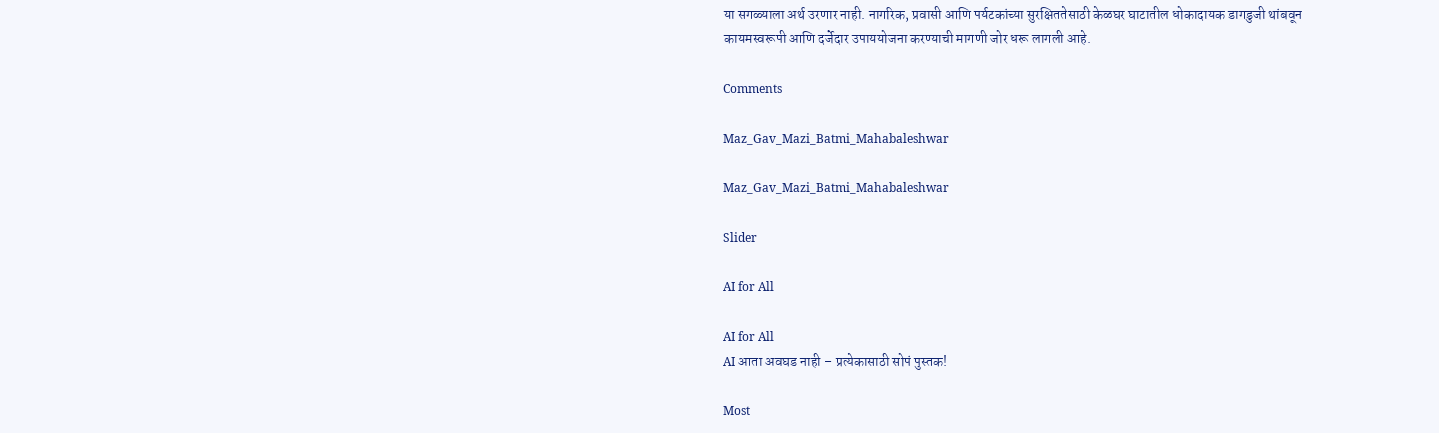या सगळ्याला अर्थ उरणार नाही. नागरिक, प्रवासी आणि पर्यटकांच्या सुरक्षिततेसाठी केळघर घाटातील धोकादायक डागडुजी थांबवून कायमस्वरूपी आणि दर्जेदार उपाययोजना करण्याची मागणी जोर धरू लागली आहे.

Comments

Maz_Gav_Mazi_Batmi_Mahabaleshwar

Maz_Gav_Mazi_Batmi_Mahabaleshwar

Slider

AI for All

AI for All
AI आता अवघड नाही – प्रत्येकासाठी सोपं पुस्तक!

Most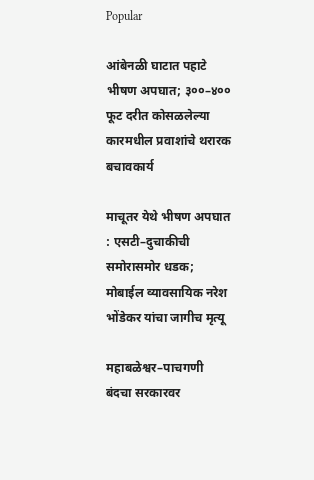Popular

आंबेनळी घाटात पहाटे भीषण अपघात; ३००–४०० फूट दरीत कोसळलेल्या कारमधील प्रवाशांचे थरारक बचावकार्य

माचूतर येथे भीषण अपघात : एसटी–दुचाकीची समोरासमोर धडक; मोबाईल व्यावसायिक नरेश भोंडेकर यांचा जागीच मृत्यू

महाबळेश्वर–पाचगणी बंदचा सरकारवर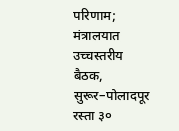परिणाम; मंत्रालयात उच्चस्तरीय बैठक, सुरूर–पोलादपूर रस्ता ३०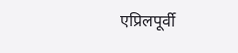एप्रिलपूर्वी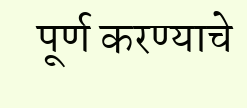पूर्ण करण्याचे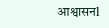आश्वासनl